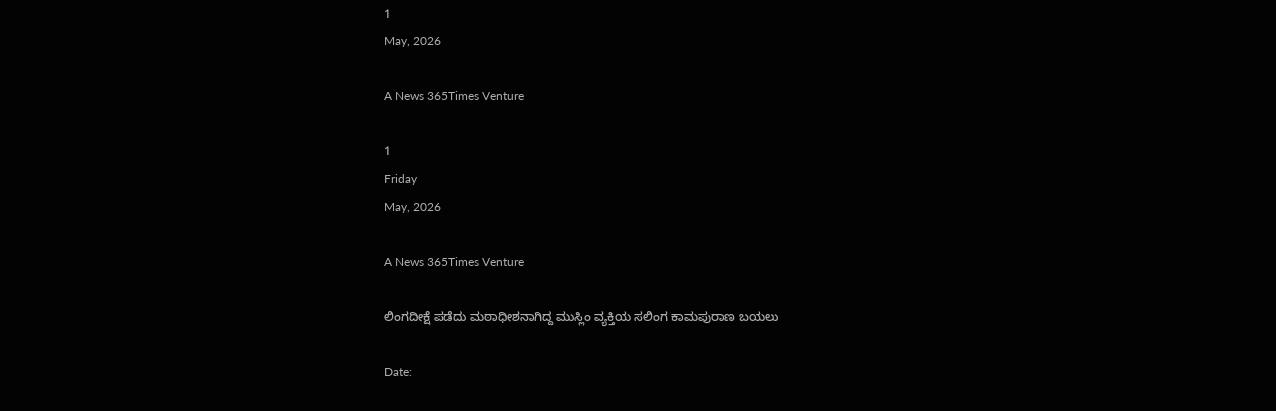1
May, 2026

A News 365Times Venture

1
Friday
May, 2026

A News 365Times Venture

ಲಿಂಗದೀಕ್ಷೆ ಪಡೆದು ಮಠಾಧೀಶನಾಗಿದ್ದ ಮುಸ್ಲಿಂ ವ್ಯಕ್ತಿಯ ಸಲಿಂಗ ಕಾಮಪುರಾಣ ಬಯಲು

Date: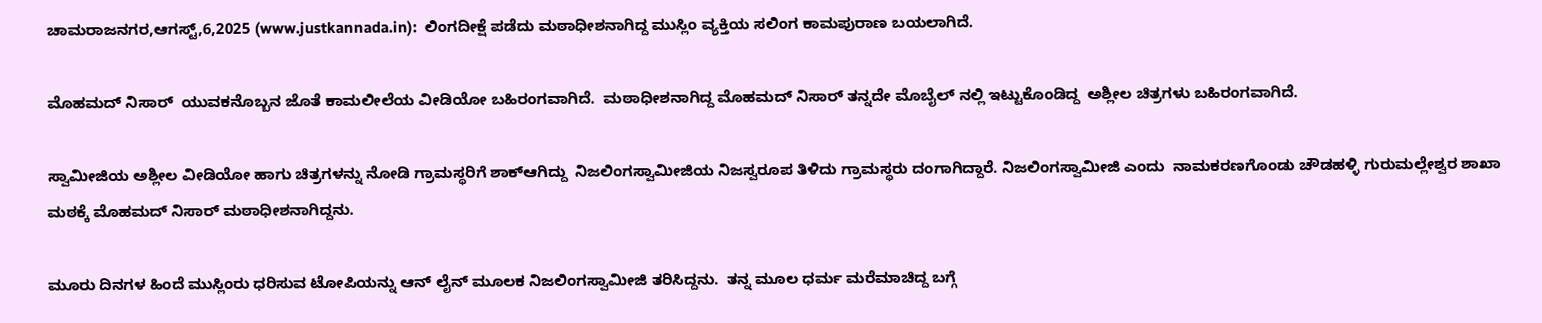ಚಾಮರಾಜನಗರ,ಆಗಸ್ಟ್,6,2025 (www.justkannada.in):  ಲಿಂಗದೀಕ್ಷೆ ಪಡೆದು ಮಠಾಧೀಶನಾಗಿದ್ದ ಮುಸ್ಲಿಂ ವ್ಯಕ್ತಿಯ ಸಲಿಂಗ ಕಾಮಪುರಾಣ ಬಯಲಾಗಿದೆ.

ಮೊಹಮದ್ ನಿಸಾರ್  ಯುವಕನೊಬ್ಬನ ಜೊತೆ ಕಾಮಲೀಲೆಯ ವೀಡಿಯೋ ಬಹಿರಂಗವಾಗಿದೆ.  ಮಠಾಧೀಶನಾಗಿದ್ದ ಮೊಹಮದ್ ನಿಸಾರ್ ತನ್ನದೇ ಮೊಬೈಲ್ ‌ನಲ್ಲಿ ಇಟ್ಟುಕೊಂಡಿದ್ದ  ಅಶ್ಲೀಲ ಚಿತ್ರಗಳು ಬಹಿರಂಗವಾಗಿದೆ.

ಸ್ವಾಮೀಜಿಯ ಅಶ್ಲೀಲ ವೀಡಿಯೋ ಹಾಗು ಚಿತ್ರಗಳನ್ನು ನೋಡಿ ಗ್ರಾಮಸ್ಥರಿಗೆ ಶಾಕ್ಆಗಿದ್ದು  ನಿಜಲಿಂಗಸ್ವಾಮೀಜಿಯ ನಿಜಸ್ವರೂಪ ತಿಳಿದು ಗ್ರಾಮಸ್ಥರು ದಂಗಾಗಿದ್ದಾರೆ. ನಿಜಲಿಂಗಸ್ವಾಮೀಜಿ ಎಂದು  ನಾಮಕರಣಗೊಂಡು ಚೌಡಹಳ್ಳಿ ಗುರುಮಲ್ಲೇಶ್ವರ ಶಾಖಾ ಮಠಕ್ಕೆ ಮೊಹಮದ್ ನಿಸಾರ್ ಮಠಾಧೀಶನಾಗಿದ್ದನು.

ಮೂರು ದಿನಗಳ ಹಿಂದೆ ಮುಸ್ಲಿಂರು ಧರಿಸುವ ಟೋಪಿಯನ್ನು ಆನ್ ಲೈನ್ ಮೂಲಕ ನಿಜಲಿಂಗಸ್ವಾಮೀಜಿ ತರಿಸಿದ್ದನು.  ತನ್ನ ಮೂಲ ಧರ್ಮ ಮರೆಮಾಚಿದ್ದ ಬಗ್ಗೆ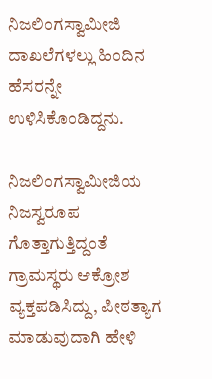ನಿಜಲಿಂಗಸ್ವಾಮೀಜಿ ದಾಖಲೆಗಳಲ್ಲು ಹಿಂದಿನ ಹೆಸರನ್ನೇ ಉಳಿಸಿಕೊಂಡಿದ್ದನು.

ನಿಜಲಿಂಗಸ್ವಾಮೀಜಿಯ ನಿಜಸ್ವರೂಪ ಗೊತ್ತಾಗುತ್ತಿದ್ದಂತೆ ಗ್ರಾಮಸ್ಥರು ಆಕ್ರೋಶ ವ್ಯಕ್ತಪಡಿಸಿದ್ದು, ಪೀಠತ್ಯಾಗ ಮಾಡುವುದಾಗಿ ಹೇಳಿ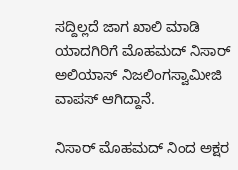ಸದ್ದಿಲ್ಲದೆ ಜಾಗ ಖಾಲಿ ಮಾಡಿ ಯಾದಗಿರಿಗೆ ಮೊಹಮದ್ ನಿಸಾರ್ ಅಲಿಯಾಸ್ ನಿಜಲಿಂಗಸ್ವಾಮೀಜಿ ವಾಪಸ್ ಆಗಿದ್ದಾನೆ.

ನಿಸಾರ್ ಮೊಹಮದ್ ನಿಂದ ಅಕ್ಷರ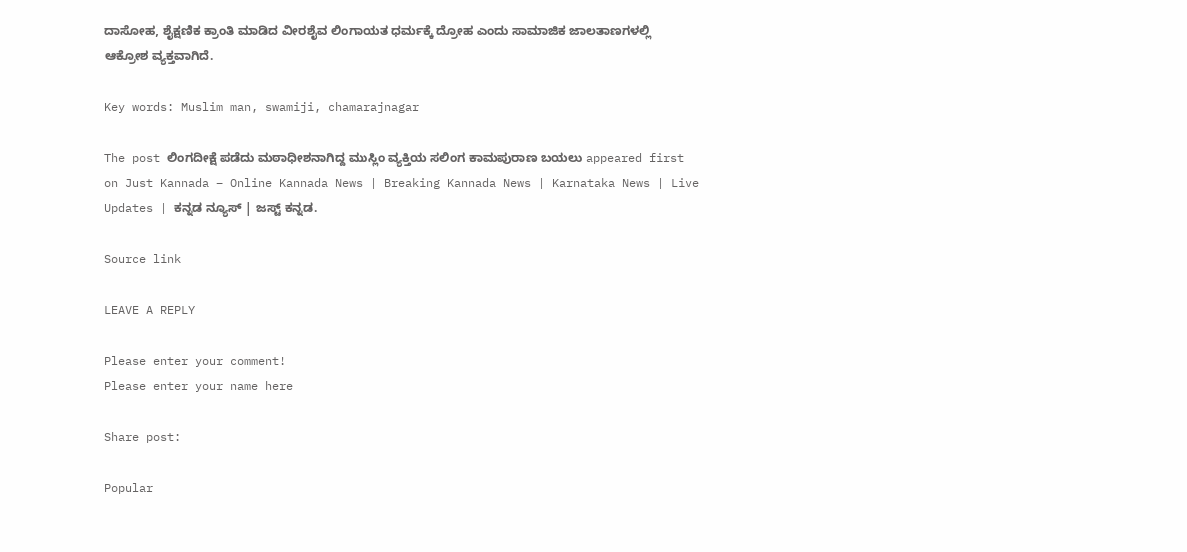ದಾಸೋಹ, ಶೈಕ್ಷಣಿಕ ಕ್ರಾಂತಿ ಮಾಡಿದ ವೀರಶೈವ ಲಿಂಗಾಯತ ಧರ್ಮಕ್ಕೆ ದ್ರೋಹ ಎಂದು ಸಾಮಾಜಿಕ ಜಾಲತಾಣಗಳಲ್ಲಿ ಆಕ್ರೋಶ ವ್ಯಕ್ತವಾಗಿದೆ.

Key words: Muslim man, swamiji, chamarajnagar

The post ಲಿಂಗದೀಕ್ಷೆ ಪಡೆದು ಮಠಾಧೀಶನಾಗಿದ್ದ ಮುಸ್ಲಿಂ ವ್ಯಕ್ತಿಯ ಸಲಿಂಗ ಕಾಮಪುರಾಣ ಬಯಲು appeared first on Just Kannada – Online Kannada News | Breaking Kannada News | Karnataka News | Live Updates | ಕನ್ನಡ ನ್ಯೂಸ್ | ಜಸ್ಟ್ ಕನ್ನಡ.

Source link

LEAVE A REPLY

Please enter your comment!
Please enter your name here

Share post:

Popular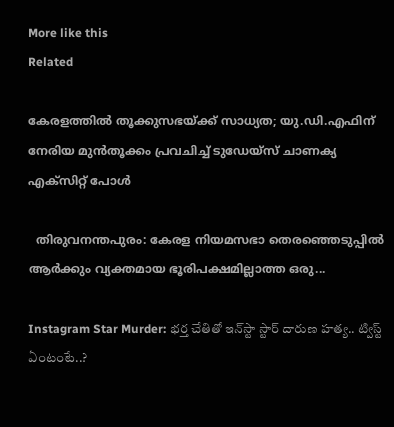More like this
Related

കേരളത്തില്‍ തൂക്കുസഭയ്ക്ക് സാധ്യത; യു.ഡി.എഫിന് നേരിയ മുന്‍തൂക്കം പ്രവചിച്ച് ടുഡേയ്‌സ് ചാണക്യ എക്‌സിറ്റ് പോള്‍

  തിരുവനന്തപുരം: കേരള നിയമസഭാ തെരഞ്ഞെടുപ്പില്‍ ആര്‍ക്കും വ്യക്തമായ ഭൂരിപക്ഷമില്ലാത്ത ഒരു...

Instagram Star Murder: భర్త చేతితో ఇన్‌స్టా స్టార్‌ దారుణ హత్య.. ట్విస్ట్‌ ఏంటంటే..?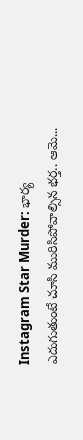Instagram Star Murder: భార్య ఎదుగుతుంటే చూసి మురిసిపోవాల్సిన భర్త.. ఆమె...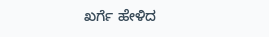ಖರ್ಗೆ ಹೇಳಿದ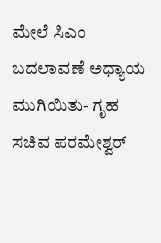ಮೇಲೆ ಸಿಎಂ ಬದಲಾವಣೆ ಅಧ್ಯಾಯ ಮುಗಿಯಿತು- ಗೃಹ ಸಚಿವ ಪರಮೇಶ್ವರ್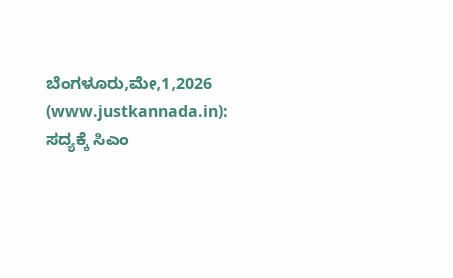ಬೆಂಗಳೂರು,ಮೇ,1,2026 (www.justkannada.in):  ಸದ್ಯಕ್ಕೆ ಸಿಎಂ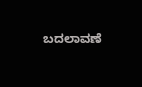ಬದಲಾವಣೆ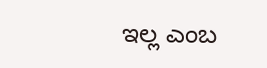ಇಲ್ಲ ಎಂಬ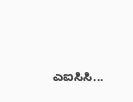ಎಐಸಿಸಿ...